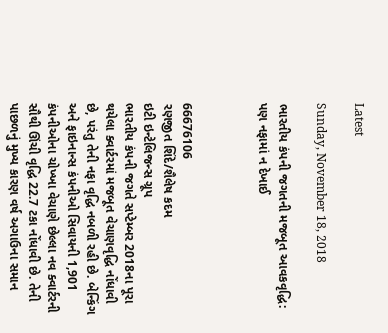Latest

Sunday, November 18, 2018

ભારતીય કંપની જગતની મજબૂત આવકવૃદ્ધિ: પણ નફામાં ન દેખાઈ



66676106
રણજીત શિંદે/શૈલેષ કદમ
ઇટી ઇન્ટેલિજન્સ ગ્રૂપ
ભારતીય કંપની જગતે સપ્ટેમ્બર 2018ના પૂરા થયેલા ક્વાર્ટરમાં મજબૂત વેચાણવૃદ્ધિ નોંધાવી છે, પરંતુ તેની નફા વૃદ્ધિ નબળી રહી છે. બેન્કિંગ અને ફાઇનાન્સ કંપનીઓ સિવાયની 1,901 કંપનીઓના ચોખ્ખા વેચાણે છેલ્લા નવ ક્વાર્ટરની સૌથી ઊંચી વૃદ્ધિ 22.7 ટકા નોંધાવી છે. તેની પાછળનું મુખ્ય કારણ વર્ષ અગાઉના સમાન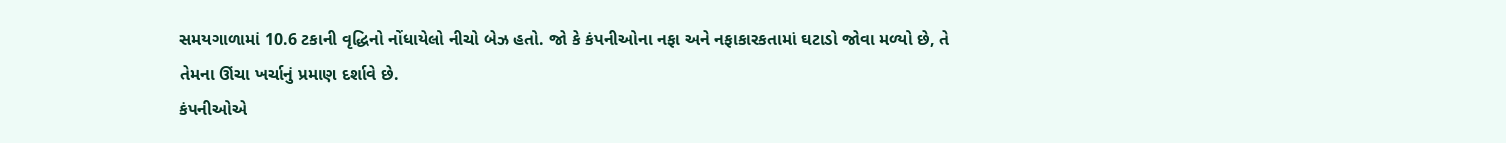સમયગાળામાં 10.6 ટકાની વૃદ્ધિનો નોંધાયેલો નીચો બેઝ હતો. જો કે કંપનીઓના નફા અને નફાકારકતામાં ઘટાડો જોવા મળ્યો છે, તે તેમના ઊંચા ખર્ચાનું પ્રમાણ દર્શાવે છે.
કંપનીઓએ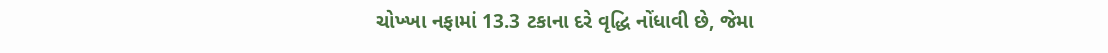ચોખ્ખા નફામાં 13.3 ટકાના દરે વૃદ્ધિ નોંધાવી છે, જેમા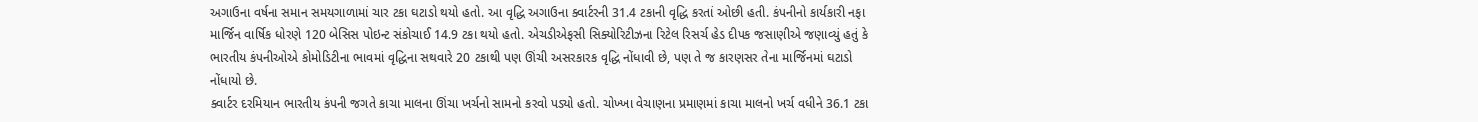અગાઉના વર્ષના સમાન સમયગાળામાં ચાર ટકા ઘટાડો થયો હતો. આ વૃદ્ધિ અગાઉના ક્વાર્ટરની 31.4 ટકાની વૃદ્ધિ કરતાં ઓછી હતી. કંપનીનો કાર્યકારી નફા માર્જિન વાર્ષિક ધોરણે 120 બેસિસ પોઇન્ટ સંકોચાઈ 14.9 ટકા થયો હતો. એચડીએફસી સિક્યોરિટીઝના રિટેલ રિસર્ચ હેડ દીપક જસાણીએ જણાવ્યું હતું કે ભારતીય કંપનીઓએ કોમોડિટીના ભાવમાં વૃદ્ધિના સથવારે 20 ટકાથી પણ ઊંચી અસરકારક વૃદ્ધિ નોંધાવી છે, પણ તે જ કારણસર તેના માર્જિનમાં ઘટાડો નોંધાયો છે.
ક્વાર્ટર દરમિયાન ભારતીય કંપની જગતે કાચા માલના ઊંચા ખર્ચનો સામનો કરવો પડ્યો હતો. ચોખ્ખા વેચાણના પ્રમાણમાં કાચા માલનો ખર્ચ વધીને 36.1 ટકા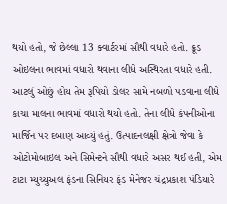થયો હતો, જે છેલ્લા 13 ક્વાર્ટરમાં સૌથી વધારે હતો. ક્રૂડ ઓઇલના ભાવમાં વધારો થવાના લીધે અસ્થિરતા વધારે હતી. આટલું ઓછું હોય તેમ રૂપિયો ડોલર સામે નબળો પડવાના લીધે કાચા માલના ભાવમાં વધારો થયો હતો. તેના લીધે કંપનીઓના માર્જિન પર દબાણ આવ્યું હતું. ઉત્પાદનલક્ષી ક્ષેત્રો જેવા કે ઓટોમોબાઇલ અને સિમેન્ટને સૌથી વધારે અસર થઈ હતી, એમ ટાટા મ્યુચ્યુઅલ ફંડના સિનિયર ફંડ મેનેજર ચંદ્રપ્રકાશ પંડિયારે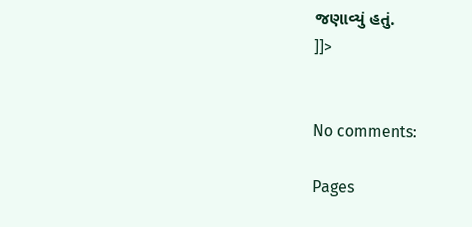જણાવ્યું હતું.
]]>


No comments:

Pages